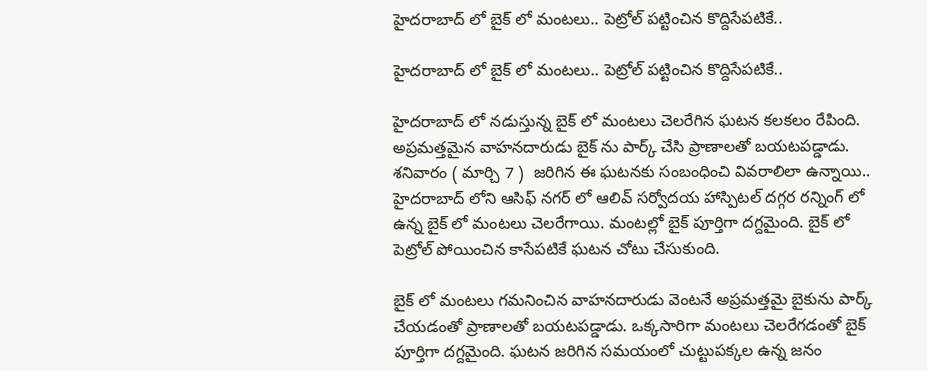హైదరాబాద్ లో బైక్ లో మంటలు.. పెట్రోల్ పట్టించిన కొద్దిసేపటికే..

హైదరాబాద్ లో బైక్ లో మంటలు.. పెట్రోల్ పట్టించిన కొద్దిసేపటికే..

హైదరాబాద్ లో నడుస్తున్న బైక్ లో మంటలు చెలరేగిన ఘటన కలకలం రేపింది. అప్రమత్తమైన వాహనదారుడు బైక్ ను పార్క్ చేసి ప్రాణాలతో బయటపడ్డాడు. శనివారం ( మార్చి 7 )  జరిగిన ఈ ఘటనకు సంబంధించి వివరాలిలా ఉన్నాయి.. హైదరాబాద్ లోని ఆసిఫ్ నగర్ లో ఆలివ్ సర్వోదయ హాస్పిటల్ దగ్గర రన్నింగ్ లో ఉన్న బైక్ లో మంటలు చెలరేగాయి. మంటల్లో బైక్ పూర్తిగా దగ్దమైంది. బైక్ లో పెట్రోల్ పోయించిన కాసేపటికే ఘటన చోటు చేసుకుంది.

బైక్ లో మంటలు గమనించిన వాహనదారుడు వెంటనే అప్రమత్తమై బైకును పార్క్ చేయడంతో ప్రాణాలతో బయటపడ్డాడు. ఒక్కసారిగా మంటలు చెలరేగడంతో బైక్ పూర్తిగా దగ్దమైంది. ఘటన జరిగిన సమయంలో చుట్టుపక్కల ఉన్న జనం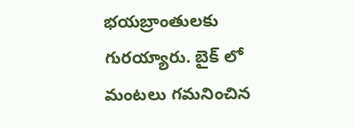భయబ్రాంతులకు గురయ్యారు. బైక్ లో మంటలు గమనించిన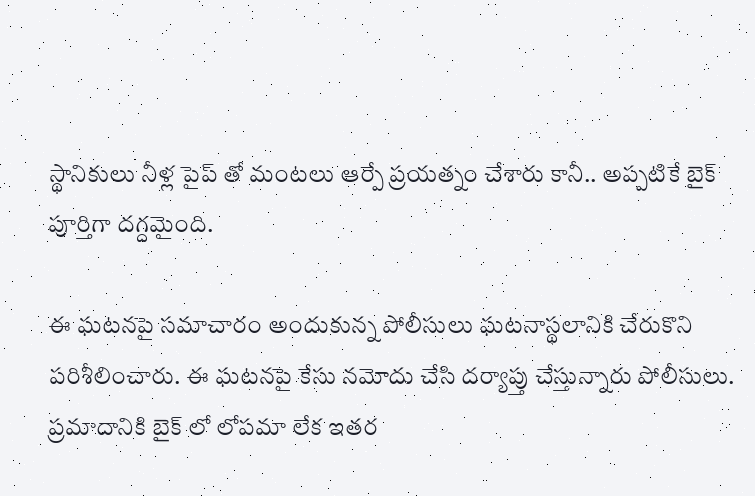స్థానికులు నీళ్ల పైప్ తో మంటలు ఆర్పే ప్రయత్నం చేశారు కానీ.. అప్పటికే బైక్ పూర్తిగా దగ్దమైంది.

ఈ ఘటనపై సమాచారం అందుకున్న పోలీసులు ఘటనాస్థలానికి చేరుకొని పరిశీలించారు. ఈ ఘటనపై కేసు నమోదు చేసి దర్యాప్తు చేస్తున్నారు పోలీసులు. ప్రమాదానికి బైక్ లో లోపమా లేక ఇతర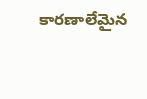కారణాలేమైన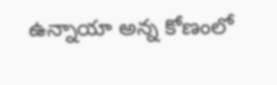ఉన్నాయా అన్న కోణంలో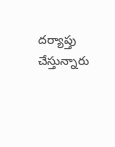దర్యాప్తు చేస్తున్నారు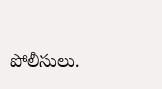పోలీసులు.